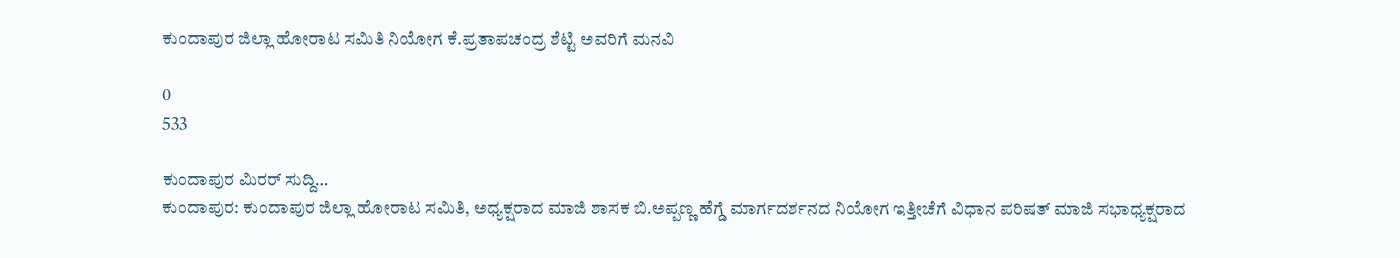ಕುಂದಾಪುರ ‌ಜಿಲ್ಲಾ ಹೋರಾಟ ಸಮಿತಿ ನಿಯೋಗ ಕೆ.ಪ್ರತಾಪಚಂದ್ರ ಶೆಟ್ಟಿ ಅವರಿಗೆ ಮನವಿ

0
533

ಕುಂದಾಪುರ ಮಿರರ್ ಸುದ್ದಿ…
ಕುಂದಾಪುರ: ಕುಂದಾಪುರ ಜಿಲ್ಲಾ ಹೋರಾಟ ಸಮಿತಿ, ಅಧ್ಯಕ್ಷರಾದ ಮಾಜಿ ಶಾಸಕ ಬಿ.ಅಪ್ಪಣ್ಣ ಹೆಗ್ಡೆ ಮಾರ್ಗದರ್ಶನದ ನಿಯೋಗ ಇತ್ತೀಚೆಗೆ ವಿಧಾನ ಪರಿಷತ್ ಮಾಜಿ ಸಭಾಧ್ಯಕ್ಷರಾದ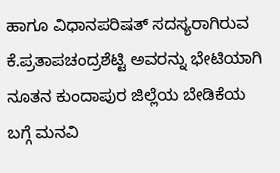ಹಾಗೂ ವಿಧಾನಪರಿಷತ್ ಸದಸ್ಯರಾಗಿರುವ ಕೆ.ಪ್ರತಾಪಚಂದ್ರಶೆಟ್ಟಿ ಅವರನ್ನು ಭೇಟಿಯಾಗಿ ನೂತನ ಕುಂದಾಪುರ ಜಿಲ್ಲೆಯ ಬೇಡಿಕೆಯ ಬಗ್ಗೆ ಮನವಿ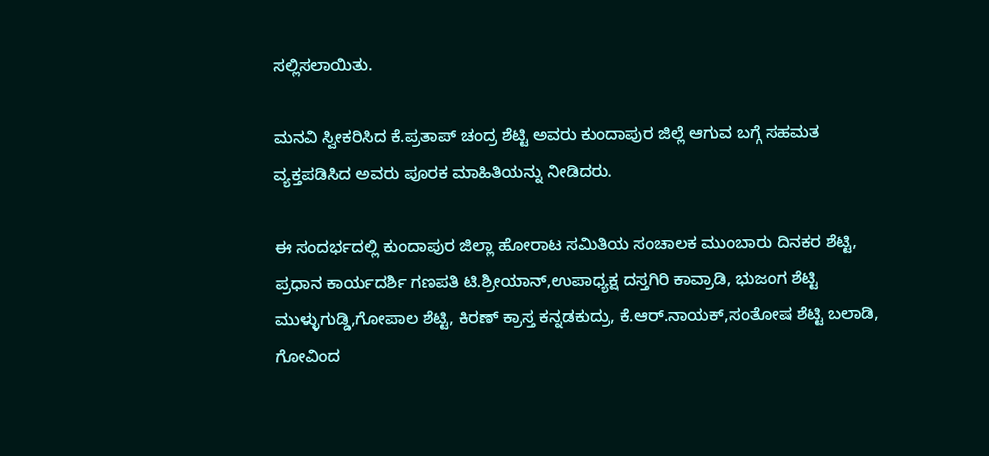ಸಲ್ಲಿಸಲಾಯಿತು.

ಮನವಿ ಸ್ವೀಕರಿಸಿದ ಕೆ.ಪ್ರತಾಪ್ ಚಂದ್ರ ಶೆಟ್ಟಿ ಅವರು ಕುಂದಾಪುರ ಜಿಲ್ಲೆ ಆಗುವ ಬಗ್ಗೆ ಸಹಮತ ವ್ಯಕ್ತಪಡಿಸಿದ ಅವರು ಪೂರಕ ಮಾಹಿತಿಯನ್ನು ನೀಡಿದರು.

ಈ ಸಂದರ್ಭದಲ್ಲಿ ಕುಂದಾಪುರ ಜಿಲ್ಲಾ ಹೋರಾಟ ಸಮಿತಿಯ ಸಂಚಾಲಕ ಮುಂಬಾರು ದಿನಕರ ಶೆಟ್ಟಿ, ಪ್ರಧಾನ ಕಾರ್ಯದರ್ಶಿ ಗಣಪತಿ ಟಿ.ಶ್ರೀಯಾನ್,ಉಪಾಧ್ಯಕ್ಷ ದಸ್ತಗಿರಿ ಕಾವ್ರಾಡಿ, ಭುಜಂಗ ಶೆಟ್ಟಿ ಮುಳ್ಳುಗುಡ್ಡಿ,ಗೋಪಾಲ ಶೆಟ್ಟಿ, ಕಿರಣ್ ಕ್ರಾಸ್ತ ಕನ್ನಡಕುದ್ರು, ಕೆ.ಆರ್.ನಾಯಕ್,ಸಂತೋಷ ಶೆಟ್ಟಿ ಬಲಾಡಿ, ಗೋವಿಂದ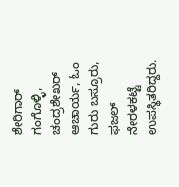ಶೇರಿಗಾರ್ ಗಂಗೊಳ್ಳಿ, ಚಂದ್ರಶೇಖರ್ ಆಚಾರ್ಯ, ಓಂ ಗುರು ಬಸ್ರೂರು, ಫಜಲ್ ನೇರಳಕಟ್ಟೆ ಉಪಸ್ಥಿತರಿದ್ದರು.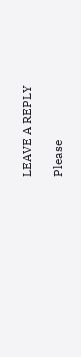LEAVE A REPLY

Please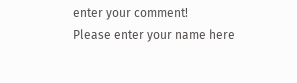enter your comment!
Please enter your name here